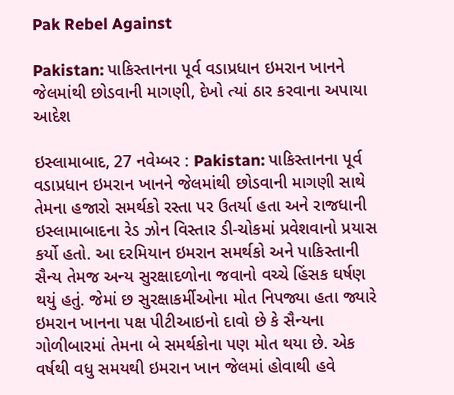Pak Rebel Against

Pakistan: પાકિસ્તાનના પૂર્વ વડાપ્રધાન ઇમરાન ખાનને જેલમાંથી છોડવાની માગણી, દેખો ત્યાં ઠાર કરવાના અપાયા આદેશ

ઇસ્લામાબાદ, 27 નવેમ્બર : Pakistan: પાકિસ્તાનના પૂર્વ વડાપ્રધાન ઇમરાન ખાનને જેલમાંથી છોડવાની માગણી સાથે તેમના હજારો સમર્થકો રસ્તા પર ઉતર્યા હતા અને રાજધાની ઇસ્લામાબાદના રેડ ઝોન વિસ્તાર ડી-ચોકમાં પ્રવેશવાનો પ્રયાસ કર્યો હતો. આ દરમિયાન ઇમરાન સમર્થકો અને પાકિસ્તાની સૈન્ય તેમજ અન્ય સુરક્ષાદળોના જવાનો વચ્ચે હિંસક ઘર્ષણ થયું હતું. જેમાં છ સુરક્ષાકર્મીઓના મોત નિપજ્યા હતા જ્યારે ઇમરાન ખાનના પક્ષ પીટીઆઇનો દાવો છે કે સૈન્યના ગોળીબારમાં તેમના બે સમર્થકોના પણ મોત થયા છે. એક વર્ષથી વધુ સમયથી ઇમરાન ખાન જેલમાં હોવાથી હવે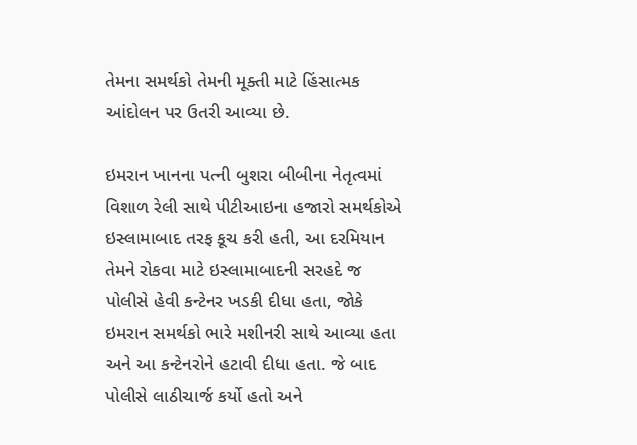તેમના સમર્થકો તેમની મૂક્તી માટે હિંસાત્મક આંદોલન પર ઉતરી આવ્યા છે.

ઇમરાન ખાનના પત્ની બુશરા બીબીના નેતૃત્વમાં વિશાળ રેલી સાથે પીટીઆઇના હજારો સમર્થકોએ ઇસ્લામાબાદ તરફ કૂચ કરી હતી, આ દરમિયાન તેમને રોકવા માટે ઇસ્લામાબાદની સરહદે જ પોલીસે હેવી કન્ટેનર ખડકી દીધા હતા, જોકે ઇમરાન સમર્થકો ભારે મશીનરી સાથે આવ્યા હતા અને આ કન્ટેનરોને હટાવી દીધા હતા. જે બાદ પોલીસે લાઠીચાર્જ કર્યો હતો અને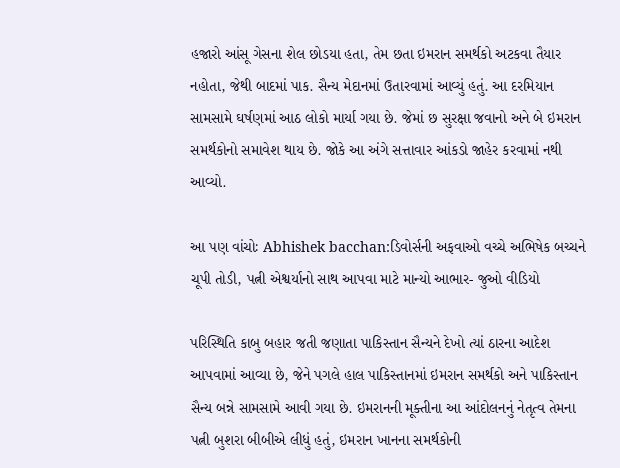હજારો આંસૂ ગેસના શેલ છોડયા હતા, તેમ છતા ઇમરાન સમર્થકો અટકવા તૈયાર નહોતા, જેથી બાદમાં પાક. સૈન્ય મેદાનમાં ઉતારવામાં આવ્યું હતું. આ દરમિયાન સામસામે ઘર્ષણમાં આઠ લોકો માર્યા ગયા છે. જેમાં છ સુરક્ષા જવાનો અને બે ઇમરાન સમર્થકોનો સમાવેશ થાય છે. જોકે આ અંગે સત્તાવાર આંકડો જાહેર કરવામાં નથી આવ્યો.

આ પણ વાંચોઃ Abhishek bacchan:ડિવોર્સની અફવાઓ વચ્ચે અભિષેક બચ્ચને ચૂપી તોડી, પત્ની એશ્વર્યાનો સાથ આપવા માટે માન્યો આભાર- જુઓ વીડિયો

પરિસ્થિતિ કાબુ બહાર જતી જણાતા પાકિસ્તાન સૈન્યને દેખો ત્યાં ઠારના આદેશ આપવામાં આવ્યા છે, જેને પગલે હાલ પાકિસ્તાનમાં ઇમરાન સમર્થકો અને પાકિસ્તાન સૈન્ય બન્ને સામસામે આવી ગયા છે. ઇમરાનની મૂક્તીના આ આંદોલનનું નેતૃત્વ તેમના પત્ની બુશરા બીબીએ લીધું હતું, ઇમરાન ખાનના સમર્થકોની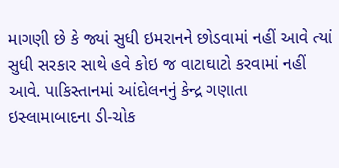માગણી છે કે જ્યાં સુધી ઇમરાનને છોડવામાં નહીં આવે ત્યાં સુધી સરકાર સાથે હવે કોઇ જ વાટાઘાટો કરવામાં નહીં આવે. પાકિસ્તાનમાં આંદોલનનું કેન્દ્ર ગણાતા ઇસ્લામાબાદના ડી-ચોક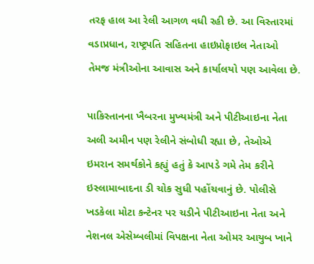તરફ હાલ આ રેલી આગળ વધી રહી છે. આ વિસ્તારમાં વડાપ્રધાન, રાષ્ટ્રપતિ સહિતના હાઇપ્રોફાઇલ નેતાઓ તેમજ મંત્રીઓના આવાસ અને કાર્યાલયો પણ આવેલા છે.

પાકિસ્તાનના ખૈબરના મુખ્યમંત્રી અને પીટીઆઇના નેતા અલી અમીન પણ રેલીને સંબોધી રહ્યા છે, તેઓએ ઇમરાન સમર્થકોને કહ્યું હતું કે આપડે ગમે તેમ કરીને ઇસ્લામાબાદના ડી ચોક સુધી પહોંચવાનું છે. પોલીસે ખડકેલા મોટા કન્ટેનર પર ચડીને પીટીઆઇના નેતા અને નેશનલ એસેમ્બલીમાં વિપક્ષના નેતા ઓમર આયુબ ખાને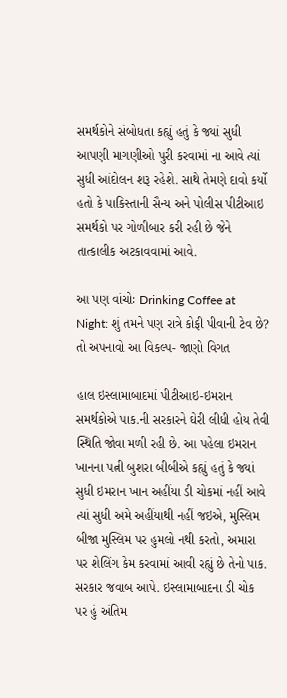સમર્થકોને સંબોધતા કહ્યું હતું કે જ્યાં સુધી આપણી માગણીઓ પુરી કરવામાં ના આવે ત્યાં સુધી આંદોલન શરૂ રહેશે. સાથે તેમણે દાવો કર્યો હતો કે પાકિસ્તાની સૈન્ય અને પોલીસ પીટીઆઇ સમર્થકો પર ગોળીબાર કરી રહી છે જેને તાત્કાલીક અટકાવવામાં આવે.

આ પણ વાંચોઃ Drinking Coffee at Night: શું તમને પણ રાત્રે કોફી પીવાની ટેવ છે? તો અપનાવો આ વિકલ્પ- જાણો વિગત

હાલ ઇસ્લામાબાદમાં પીટીઆઇ-ઇમરાન સમર્થકોએ પાક.ની સરકારને ઘેરી લીધી હોય તેવી સ્થિતિ જોવા મળી રહી છે. આ પહેલા ઇમરાન ખાનના પત્ની બુશરા બીબીએ કહ્યું હતું કે જ્યાં સુધી ઇમરાન ખાન અહીંયા ડી ચોકમાં નહીં આવે ત્યાં સુધી અમે અહીંયાથી નહીં જઇએ, મુસ્લિમ બીજા મુસ્લિમ પર હુમલો નથી કરતો, અમારા પર શેલિંગ કેમ કરવામાં આવી રહ્યું છે તેનો પાક. સરકાર જવાબ આપે. ઇસ્લામાબાદના ડી ચોક પર હું અંતિમ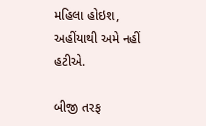મહિલા હોઇશ, અહીંયાથી અમે નહીં હટીએ.

બીજી તરફ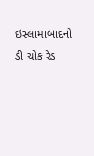ઇસ્લામાબાદનો ડી ચોક રેડ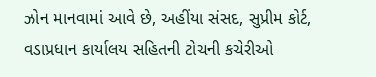ઝોન માનવામાં આવે છે, અહીંયા સંસદ, સુપ્રીમ કોર્ટ, વડાપ્રધાન કાર્યાલય સહિતની ટોચની કચેરીઓ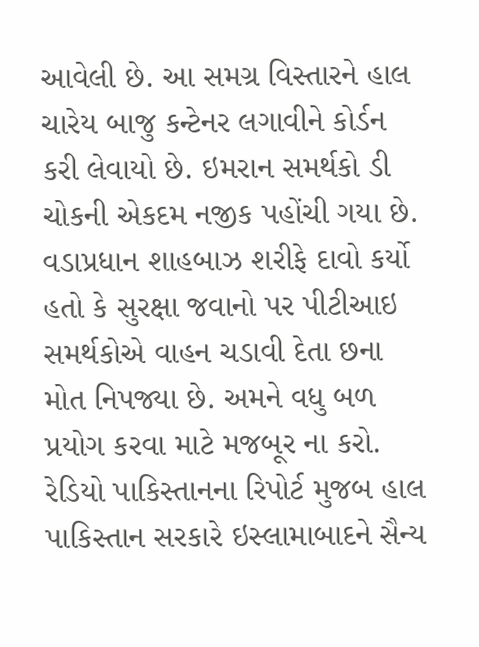આવેલી છે. આ સમગ્ર વિસ્તારને હાલ ચારેય બાજુ કન્ટેનર લગાવીને કોર્ડન કરી લેવાયો છે. ઇમરાન સમર્થકો ડી ચોકની એકદમ નજીક પહોંચી ગયા છે. વડાપ્રધાન શાહબાઝ શરીફે દાવો કર્યો હતો કે સુરક્ષા જવાનો પર પીટીઆઇ સમર્થકોએ વાહન ચડાવી દેતા છના મોત નિપજ્યા છે. અમને વધુ બળ પ્રયોગ કરવા માટે મજબૂર ના કરો. રેડિયો પાકિસ્તાનના રિપોર્ટ મુજબ હાલ પાકિસ્તાન સરકારે ઇસ્લામાબાદને સૈન્ય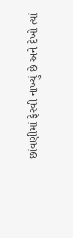છાંવણીમાં ફેરવી નાખ્યું છે અને દેખો ત્યાં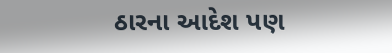ઠારના આદેશ પણ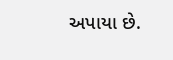અપાયા છે.